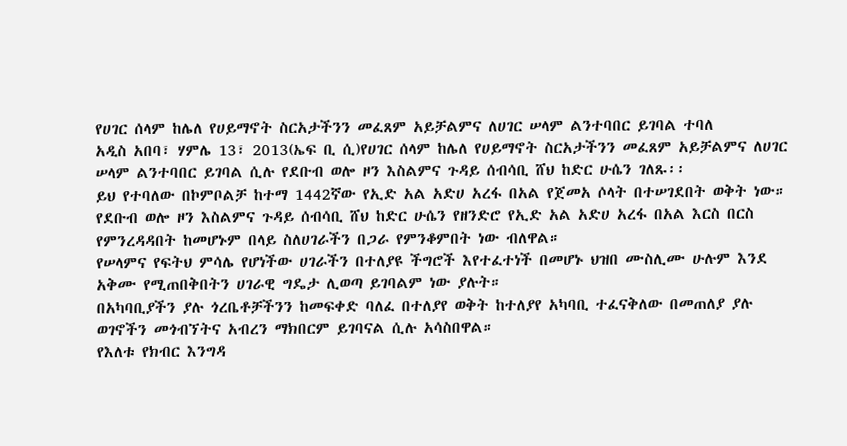የሀገር ሰላም ከሌለ የሀይማኖት ስርአታችንን መፈጸም አይቻልምና ለሀገር ሠላም ልንተባበር ይገባል ተባለ
አዲስ አበባ፣ ሃምሌ 13፣ 2013(ኤፍ ቢ ሲ)የሀገር ሰላም ከሌለ የሀይማኖት ስርአታችንን መፈጸም አይቻልምና ለሀገር ሠላም ልንተባበር ይገባል ሲሉ የደቡብ ወሎ ዞን እስልምና ጉዳይ ሰብሳቢ ሸህ ከድር ሁሴን ገለጹ፡፡
ይህ የተባለው በኮምቦልቻ ከተማ 1442ኛው የኢድ አል አድሀ አረፋ በአል የጀመአ ሶላት በተሠገደበት ወቅት ነው።
የደቡብ ወሎ ዞን እስልምና ጉዳይ ሰብሳቢ ሸህ ከድር ሁሴን የዘንድሮ የኢድ አል አድሀ አረፋ በአል እርስ በርስ የምንረዳዳበት ከመሆኑም በላይ ስለሀገራችን በጋራ የምንቆምበት ነው ብለዋል።
የሠላምና የፍትህ ምሳሌ የሆነችው ሀገራችን በተለያዩ ችግሮች እየተፈተነች በመሆኑ ህዝበ ሙስሊሙ ሁሉም እንደ አቅሙ የሚጠበቅበትን ሀገራዊ ግዴታ ሊወጣ ይገባልም ነው ያሉት።
በአካባቢያችን ያሉ ጎረቤቶቻችንን ከመፍቀድ ባለፈ በተለያየ ወቅት ከተለያየ አካባቢ ተፈናቅለው በመጠለያ ያሉ ወገኖችን መጎብኘትና አብረን ማክበርም ይገባናል ሲሉ አሳስበዋል።
የእለቱ የክብር እንግዳ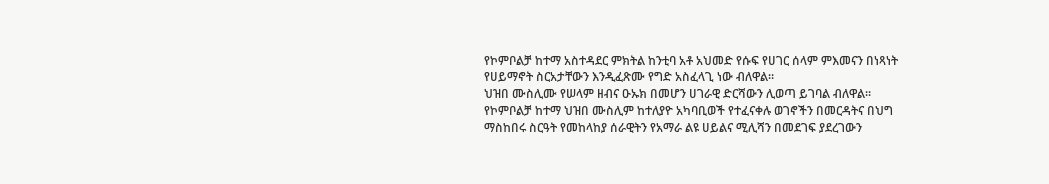የኮምቦልቻ ከተማ አስተዳደር ምክትል ከንቲባ አቶ አህመድ የሱፍ የሀገር ሰላም ምእመናን በነጻነት የሀይማኖት ስርአታቸውን እንዲፈጽሙ የግድ አስፈላጊ ነው ብለዋል።
ህዝበ ሙስሊሙ የሠላም ዘብና ዑኡክ በመሆን ሀገራዊ ድርሻውን ሊወጣ ይገባል ብለዋል።
የኮምቦልቻ ከተማ ህዝበ ሙስሊም ከተለያዮ አካባቢወች የተፈናቀሉ ወገኖችን በመርዳትና በህግ ማስከበሩ ስርዓት የመከላከያ ሰራዊትን የአማራ ልዩ ሀይልና ሚሊሻን በመደገፍ ያደረገውን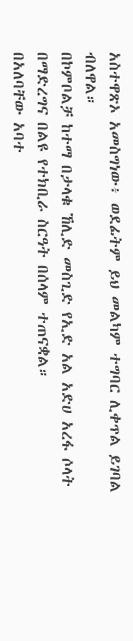አስተዋጽኦ አመስግነው፥ ወደፊትም ይህ መልካም ተግባር ሊቀጥል ይገባል ብለዋል።
በኮምቦልቻ ከተማ በታላቁ ኸሊድ መስጊድ የኢድ አል አድሀ አረፋ ሶላት በማድረግና በልዩ የተክቢራ ስርዓት በሰላም ተጠናቋል።
በአለባቸው አባተ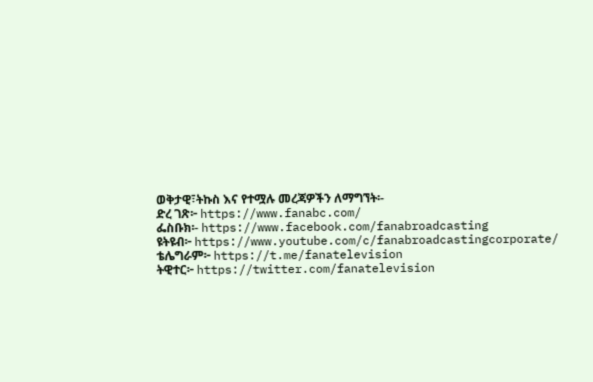ወቅታዊ፣ትኩስ እና የተሟሉ መረጃዎችን ለማግኘት፡-
ድረ ገጽ፦ https://www.fanabc.com/
ፌስቡክ፡- https://www.facebook.com/fanabroadcasting
ዩትዩብ፦ https://www.youtube.com/c/fanabroadcastingcorporate/
ቴሌግራም፦ https://t.me/fanatelevision
ትዊተር፦ https://twitter.com/fanatelevision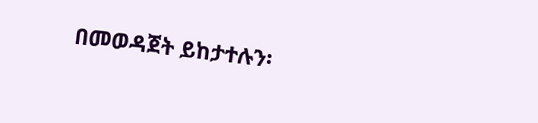በመወዳጀት ይከታተሉን፡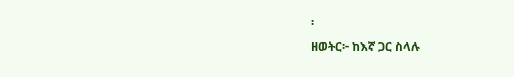፡
ዘወትር፦ ከእኛ ጋር ስላሉ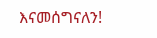እናመሰግናለን!